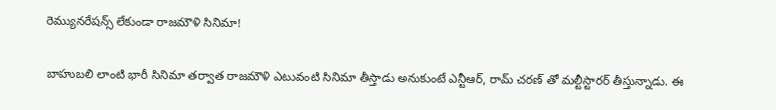రెమ్యునరేషన్స్ లేకుండా రాజమౌళి సినిమా!

బాహుబలి లాంటి భారీ సినిమా తర్వాత రాజమౌళి ఎటువంటి సినిమా తీస్తాడు అనుకుంటే ఎన్టీఆర్, రామ్ చరణ్ తో మల్టీస్టారర్ తీస్తున్నాడు. ఈ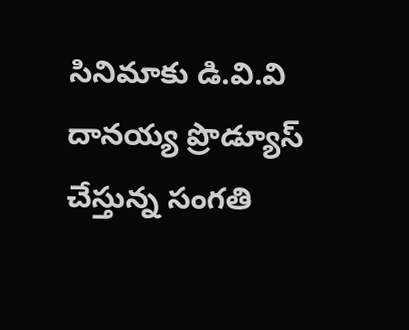సినిమాకు డి.వి.వి దానయ్య ప్రొడ్యూస్ చేస్తున్న సంగతి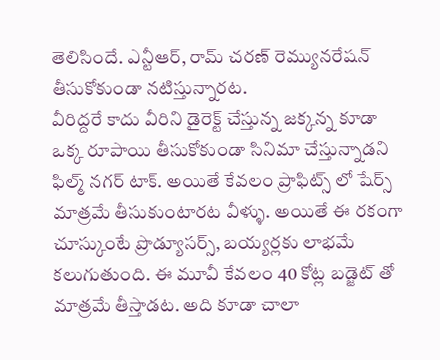తెలిసిందే. ఎన్టీఆర్, రామ్ చరణ్ రెమ్యునరేషన్ తీసుకోకుండా నటిస్తున్నారట.
వీరిద్దరే కాదు వీరిని డైరెక్ట్ చేస్తున్న జక్కన్న కూడా ఒక్క రూపాయి తీసుకోకుండా సినిమా చేస్తున్నాడని ఫిల్మ్ నగర్ టాక్. అయితే కేవలం ప్రాఫిట్స్ లో షేర్స్ మాత్రమే తీసుకుంటారట వీళ్ళు. అయితే ఈ రకంగా చూస్కుంటే ప్రొడ్యూసర్స్, బయ్యర్లకు లాభమే కలుగుతుంది. ఈ మూవీ కేవలం 40 కోట్ల బడ్జెట్ తో మాత్రమే తీస్తాడట. అది కూడా చాలా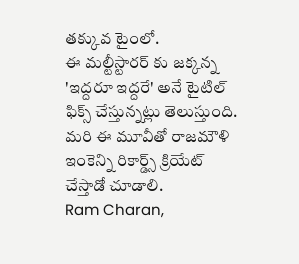తక్కువ టైంలో.
ఈ మల్టీస్టారర్ కు జక్కన్న 'ఇద్దరూ ఇద్దరే' అనే టైటిల్ ఫిక్స్ చేస్తున్నట్లు తెలుస్తుంది. మరి ఈ మూవీతో రాజమౌళి ఇంకెన్ని రికార్డ్స్ క్రియేట్ చేస్తాడో చూడాలి.
Ram Charan,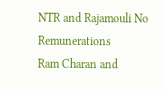NTR and Rajamouli No Remunerations
Ram Charan and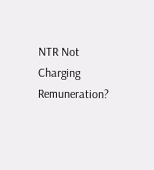NTR Not Charging Remuneration?